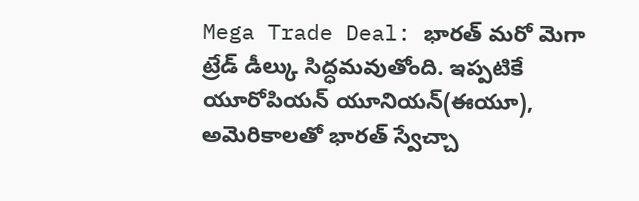Mega Trade Deal: భారత్ మరో మెగా ట్రేడ్ డీల్కు సిద్ధమవుతోంది. ఇప్పటికే యూరోపియన్ యూనియన్(ఈయూ), అమెరికాలతో భారత్ స్వేచ్చా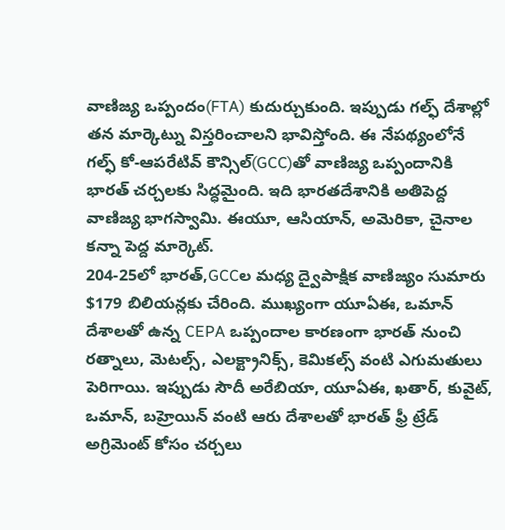వాణిజ్య ఒప్పందం(FTA) కుదుర్చుకుంది. ఇప్పుడు గల్ఫ్ దేశాల్లో తన మార్కెట్ను విస్తరించాలని భావిస్తోంది. ఈ నేపథ్యంలోనే గల్ఫ్ కో-ఆపరేటివ్ కౌన్సిల్(GCC)తో వాణిజ్య ఒప్పందానికి భారత్ చర్చలకు సిద్ధమైంది. ఇది భారతదేశానికి అతిపెద్ద వాణిజ్య భాగస్వామి. ఈయూ, ఆసియాన్, అమెరికా, చైనాల కన్నా పెద్ద మార్కెట్.
204-25లో భారత్,GCCల మధ్య ద్వైపాక్షిక వాణిజ్యం సుమారు $179 బిలియన్లకు చేరింది. ముఖ్యంగా యూఏఈ, ఒమాన్ దేశాలతో ఉన్న CEPA ఒప్పందాల కారణంగా భారత్ నుంచి రత్నాలు, మెటల్స్, ఎలక్ట్రానిక్స్, కెమికల్స్ వంటి ఎగుమతులు పెరిగాయి. ఇప్పుడు సౌదీ అరేబియా, యూఏఈ, ఖతార్, కువైట్, ఒమాన్, బహ్రెయిన్ వంటి ఆరు దేశాలతో భారత్ ఫ్రీ ట్రేడ్ అగ్రిమెంట్ కోసం చర్చలు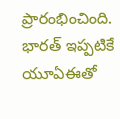ప్రారంభించింది. భారత్ ఇప్పటికే యూఏఈతో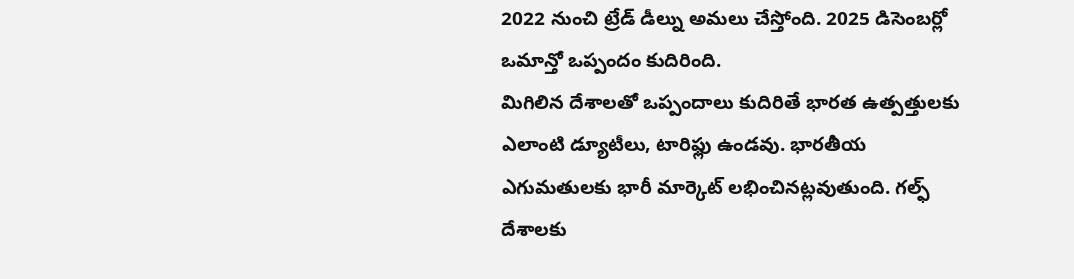2022 నుంచి ట్రేడ్ డీల్ను అమలు చేస్తోంది. 2025 డిసెంబర్లో ఒమాన్తో ఒప్పందం కుదిరింది.
మిగిలిన దేశాలతో ఒప్పందాలు కుదిరితే భారత ఉత్పత్తులకు ఎలాంటి డ్యూటీలు, టారిఫ్లు ఉండవు. భారతీయ ఎగుమతులకు భారీ మార్కెట్ లభించినట్లవుతుంది. గల్ఫ్ దేశాలకు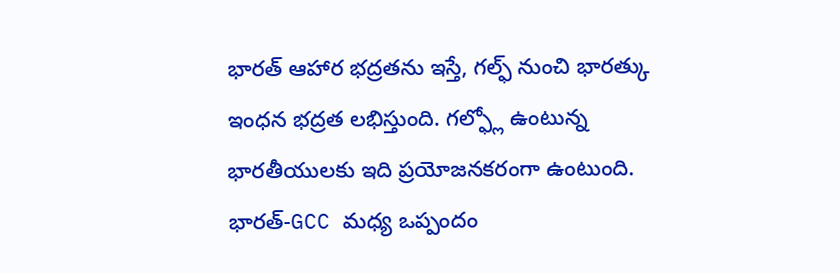భారత్ ఆహార భద్రతను ఇస్తే, గల్ఫ్ నుంచి భారత్కు ఇంధన భద్రత లభిస్తుంది. గల్ఫ్లో ఉంటున్న భారతీయులకు ఇది ప్రయోజనకరంగా ఉంటుంది. భారత్-GCC మధ్య ఒప్పందం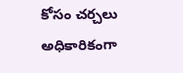కోసం చర్చలు అధికారికంగా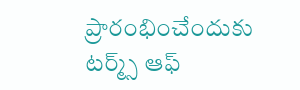ప్రారంభించేందుకు టర్మ్స్ ఆఫ్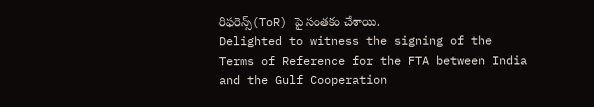రిఫరెన్స్(ToR) పై సంతకం చేశాయి.
Delighted to witness the signing of the Terms of Reference for the FTA between India and the Gulf Cooperation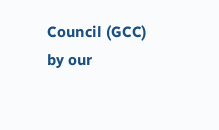Council (GCC) by our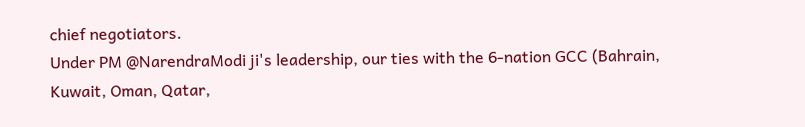chief negotiators.
Under PM @NarendraModi ji's leadership, our ties with the 6-nation GCC (Bahrain, Kuwait, Oman, Qatar,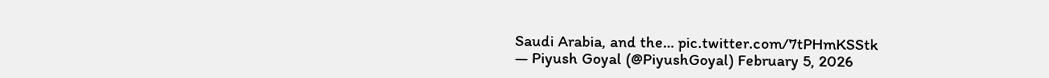Saudi Arabia, and the… pic.twitter.com/7tPHmKSStk
— Piyush Goyal (@PiyushGoyal) February 5, 2026